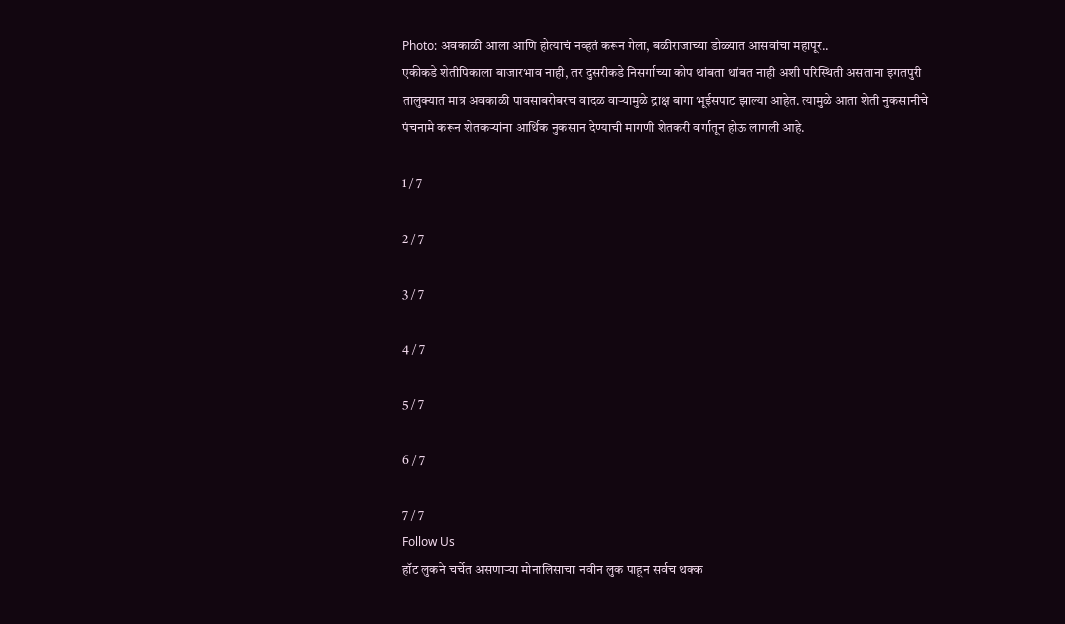Photo: अवकाळी आला आणि होत्याचं नव्हतं करून गेला, बळीराजाच्या डोळ्यात आसवांचा महापूर..
एकीकडे शेतीपिकाला बाजारभाव नाही, तर दुसरीकडे निसर्गाच्या कोप थांबता थांबत नाही अशी परिस्थिती असताना इगतपुरी तालुक्यात मात्र अवकाळी पावसाबरोबरच वादळ वाऱ्यामुळे द्राक्ष बागा भूईसपाट झाल्या आहेत. त्यामुळे आता शेती नुकसानीचे पंचनामे करून शेतकऱ्यांना आर्थिक नुकसान देण्याची मागणी शेतकरी वर्गातून होऊ लागली आहे.

1 / 7

2 / 7

3 / 7

4 / 7

5 / 7

6 / 7

7 / 7
Follow Us
हॉट लुकने चर्चेत असणाऱ्या मोनालिसाचा नवीन लुक पाहून सर्वच थक्क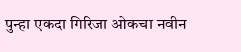पुन्हा एकदा गिरिजा ओकचा नवीन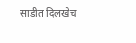साडीत दिलखेच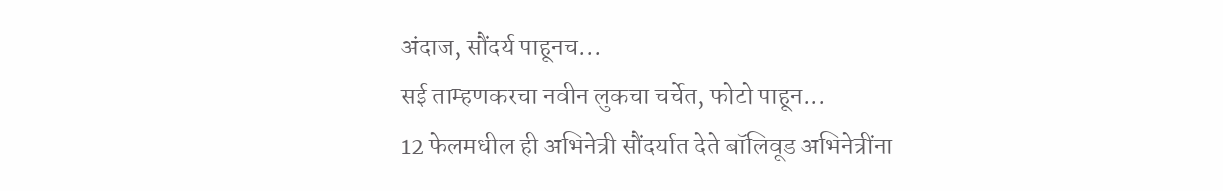अंदाज, सौंदर्य पाहूनच...
सई ताम्हणकरचा नवीन लुकचा चर्चेत, फोटो पाहून...
12 फेलमधील ही अभिनेत्री सौंदर्यात देते बॉलिवूड अभिनेत्रींना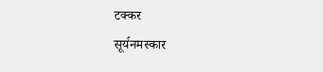टक्कर
सूर्यनमस्कार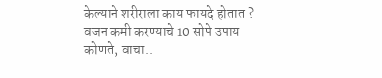केल्याने शरीराला काय फायदे होतात ?
वजन कमी करण्याचे 10 सोपे उपाय कोणते, वाचा..